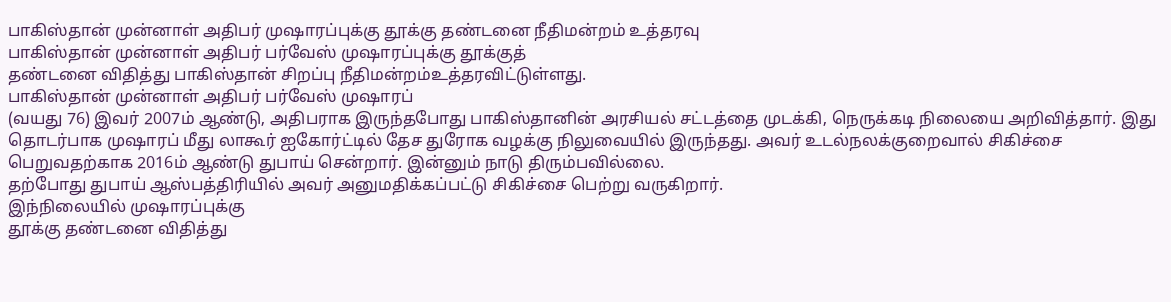பாகிஸ்தான் முன்னாள் அதிபர் முஷாரப்புக்கு தூக்கு தண்டனை நீதிமன்றம் உத்தரவு
பாகிஸ்தான் முன்னாள் அதிபர் பர்வேஸ் முஷாரப்புக்கு தூக்குத்
தண்டனை விதித்து பாகிஸ்தான் சிறப்பு நீதிமன்றம்உத்தரவிட்டுள்ளது.
பாகிஸ்தான் முன்னாள் அதிபர் பர்வேஸ் முஷாரப்
(வயது 76) இவர் 2007ம் ஆண்டு, அதிபராக இருந்தபோது பாகிஸ்தானின் அரசியல் சட்டத்தை முடக்கி, நெருக்கடி நிலையை அறிவித்தார். இது தொடர்பாக முஷாரப் மீது லாகூர் ஐகோர்ட்டில் தேச துரோக வழக்கு நிலுவையில் இருந்தது. அவர் உடல்நலக்குறைவால் சிகிச்சை பெறுவதற்காக 2016ம் ஆண்டு துபாய் சென்றார். இன்னும் நாடு திரும்பவில்லை.
தற்போது துபாய் ஆஸ்பத்திரியில் அவர் அனுமதிக்கப்பட்டு சிகிச்சை பெற்று வருகிறார்.
இந்நிலையில் முஷாரப்புக்கு
தூக்கு தண்டனை விதித்து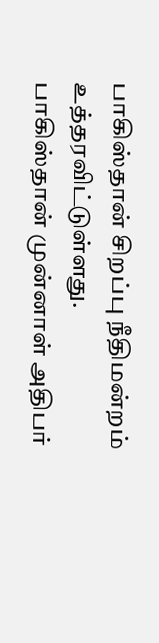பாகிஸ்தான் சிறப்பு நீதிமன்றம் உத்தரவிட்டுள்ளது.
பாகிஸ்தான் முன்னாள் அதிபர்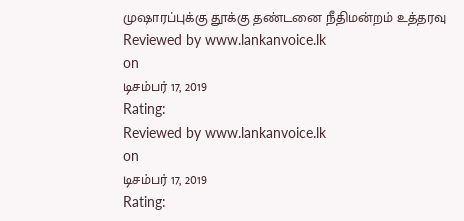முஷாரப்புக்கு தூக்கு தண்டனை நீதிமன்றம் உத்தரவு
Reviewed by www.lankanvoice.lk
on
டிசம்பர் 17, 2019
Rating:
Reviewed by www.lankanvoice.lk
on
டிசம்பர் 17, 2019
Rating: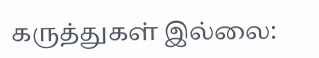கருத்துகள் இல்லை: